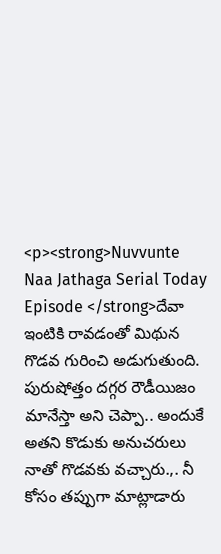<p><strong>Nuvvunte Naa Jathaga Serial Today Episode </strong>దేవా ఇంటికి రావడంతో మిథున గొడవ గురించి అడుగుతుంది. పురుషోత్తం దగ్గర రౌడీయిజం మానేస్తా అని చెప్పా.. అందుకే అతని కొడుకు అనుచరులు నాతో గొడవకు వచ్చారు.,. నీ కోసం తప్పుగా మాట్లాడారు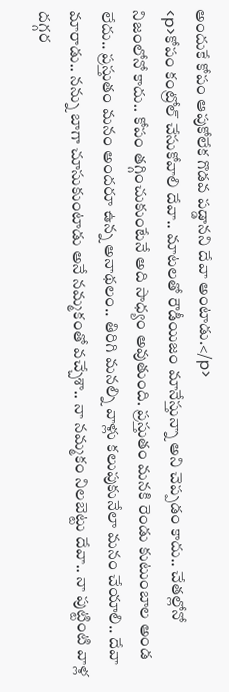అందుకే కోపం ఆపుకోలేక గొడవ పడ్డానని దేవా అంటాడు.</p>
<p>కోపం కంట్రోల్ చేసుకోవాలి దేవా.. మాటలతో రౌడీయిజం మానేస్తున్నా అని చెప్పడం కాదు.. చేతల్లోనో నిజంలోనో కాదు.. కోపం తగ్గించుకుంటేనే అది సాధ్యం అవుతుంది. ప్రస్తుతం మనకి రెండు కుటుంబాల అండ లేదు.. ప్రస్తుతం మనం అందరూ ఉన్న అనాథలం.. తిరిగి మనల్ని వాళ్లు కలుపుకునేలా మనం చేయాలి.. దేవా మారాడు.. నన్ను బాగా చూసుకుంటాడు అనే నమ్మకంతో వచ్చేశా.. నా నమ్మకం నిలబెట్టు దేవా.. నా పుట్టింటి వాళ్ల దగ్గర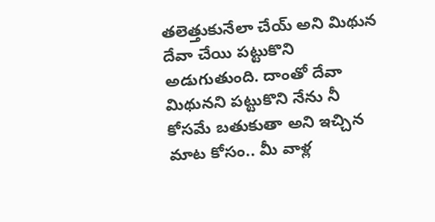తలెత్తుకునేలా చేయ్ అని మిథున దేవా చేయి పట్టుకొని అడుగుతుంది. దాంతో దేవా మిథునని పట్టుకొని నేను నీ కోసమే బతుకుతా అని ఇచ్చిన మాట కోసం.. మీ వాళ్ల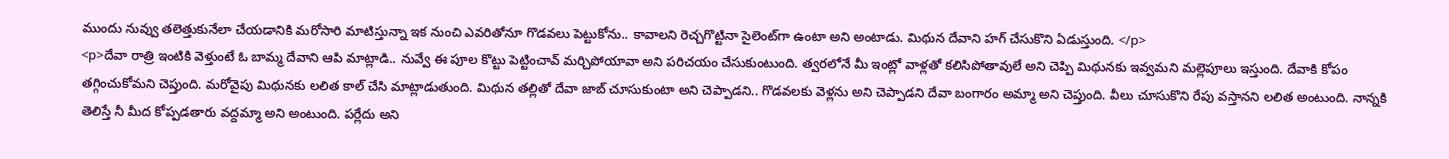ముందు నువ్వు తలెత్తుకునేలా చేయడానికి మరోసారి మాటిస్తున్నా ఇక నుంచి ఎవరితోనూ గొడవలు పెట్టుకోను.. కావాలని రెచ్చగొట్టినా సైలెంట్‌గా ఉంటా అని అంటాడు. మిథున దేవాని హగ్ చేసుకొని ఏడుస్తుంది. </p>
<p>దేవా రాత్రి ఇంటికి వెళ్తుంటే ఓ బామ్మ దేవాని ఆపి మాట్లాడి.. నువ్వే ఈ పూల కొట్టు పెట్టించావ్ మర్చిపోయావా అని పరిచయం చేసుకుంటుంది. త్వరలోనే మీ ఇంట్లో వాళ్లతో కలిసిపోతావులే అని చెప్పి మిథునకు ఇవ్వమని మల్లెపూలు ఇస్తుంది. దేవాకి కోపం తగ్గించుకోమని చెప్తుంది. మరోవైపు మిథునకు లలిత కాల్ చేసి మాట్లాడుతుంది. మిథున తల్లితో దేవా జాబ్ చూసుకుంటా అని చెప్పాడని.. గొడవలకు వెళ్లను అని చెప్పాడని దేవా బంగారం అమ్మా అని చెప్తుంది. వీలు చూసుకొని రేపు వస్తానని లలిత అంటుంది. నాన్నకి తెలిస్తే నీ మీద కోప్పడతారు వద్దమ్మా అని అంటుంది. పర్లేదు అని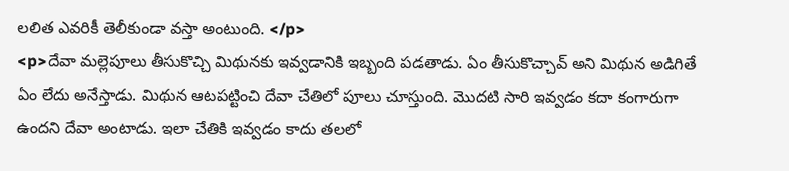లలిత ఎవరికీ తెలీకుండా వస్తా అంటుంది. </p>
<p>దేవా మల్లెపూలు తీసుకొచ్చి మిథునకు ఇవ్వడానికి ఇబ్బంది పడతాడు. ఏం తీసుకొచ్చావ్ అని మిథున అడిగితే ఏం లేదు అనేస్తాడు. మిథున ఆటపట్టించి దేవా చేతిలో పూలు చూస్తుంది. మొదటి సారి ఇవ్వడం కదా కంగారుగా ఉందని దేవా అంటాడు. ఇలా చేతికి ఇవ్వడం కాదు తలలో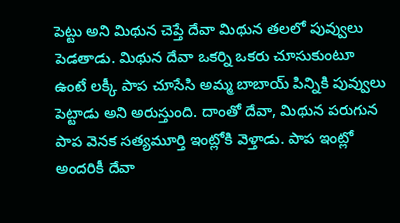పెట్టు అని మిథున చెప్తే దేవా మిథున తలలో పువ్వులు పెడతాడు. మిథున దేవా ఒకర్ని ఒకరు చూసుకుంటూ ఉంటే లక్కీ పాప చూసేసి అమ్మ బాబాయ్ పిన్నికి పువ్వులు పెట్టాడు అని అరుస్తుంది. దాంతో దేవా, మిథున పరుగున పాప వెనక సత్యమూర్తి ఇంట్లోకి వెళ్తాడు. పాప ఇంట్లో అందరికీ దేవా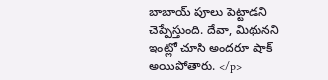బాబాయ్ పూలు పెట్టాడని చెప్పేస్తుంది. దేవా, మిథునని ఇంట్లో చూసి అందరూ షాక్ అయిపోతారు. </p>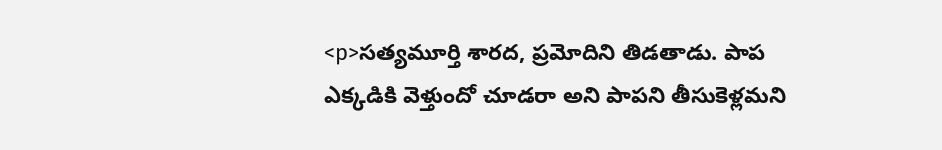<p>సత్యమూర్తి శారద, ప్రమోదిని తిడతాడు. పాప ఎక్కడికి వెళ్తుందో చూడరా అని పాపని తీసుకెళ్లమని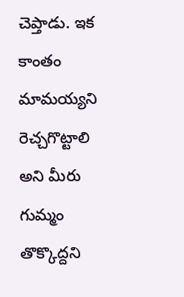చెప్తాడు. ఇక కాంతం మామయ్యని రెచ్చగొట్టాలి అని మీరు గుమ్మం తొక్కొద్దని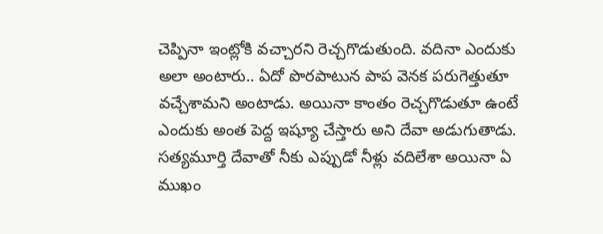చెప్పినా ఇంట్లోకి వచ్చారని రెచ్చగొడుతుంది. వదినా ఎందుకు అలా అంటారు.. ఏదో పొరపాటున పాప వెనక పరుగెత్తుతూ వచ్చేశామని అంటాడు. అయినా కాంతం రెచ్చగొడుతూ ఉంటే ఎందుకు అంత పెద్ద ఇష్యూ చేస్తారు అని దేవా అడుగుతాడు. సత్యమూర్తి దేవాతో నీకు ఎప్పుడో నీళ్లు వదిలేశా అయినా ఏ ముఖం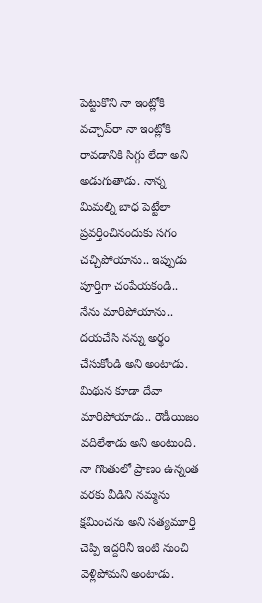పెట్టుకొని నా ఇంట్లోకి వచ్చావ్‌రా నా ఇంట్లోకి రావడానికి సిగ్గు లేదా అని అడుగుతాడు. నాన్న మిమల్ని బాధ పెట్టేలా ప్రవర్తించినందుకు సగం చచ్చిపోయాను.. ఇప్పుడు పూర్తిగా చంపేయకండి.. నేను మారిపోయాను.. దయచేసి నన్ను అర్థం చేసుకోండి అని అంటాడు. మిథున కూడా దేవా మారిపోయాడు.. రౌడీయిజం వదిలేశాడు అని అంటుంది. నా గొంతులో ప్రాణం ఉన్నంత వరకు వీడిని నమ్మను క్షమించను అని సత్యమూర్తి చెప్పి ఇద్దరినీ ఇంటి నుంచి వెళ్లిపోమని అంటాడు.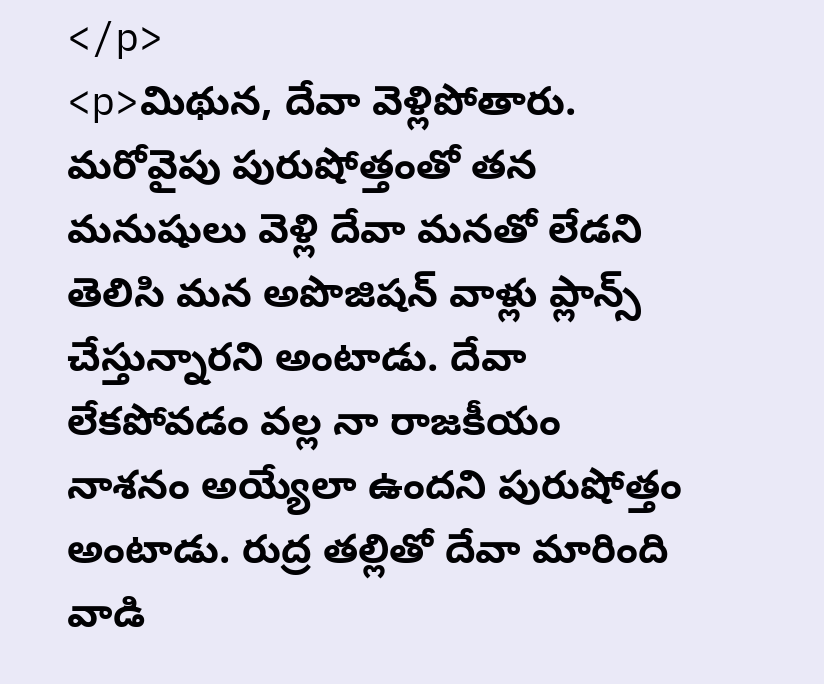</p>
<p>మిథున, దేవా వెళ్లిపోతారు. మరోవైపు పురుషోత్తంతో తన మనుషులు వెళ్లి దేవా మనతో లేడని తెలిసి మన అపొజిషన్ వాళ్లు ప్లాన్స్ చేస్తున్నారని అంటాడు. దేవా లేకపోవడం వల్ల నా రాజకీయం నాశనం అయ్యేలా ఉందని పురుషోత్తం అంటాడు. రుద్ర తల్లితో దేవా మారింది వాడి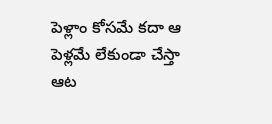పెళ్లాం కోసమే కదా ఆ పెళ్లమే లేకుండా చేస్తా ఆట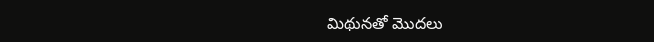మిథునతో మొదలు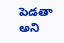పెడతా అని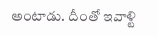అంటాడు. దీంతో ఇవాళ్టి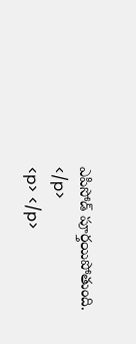ఎపిసోడ్ పూర్తయిపోతుంది. </p>
<p> </p>